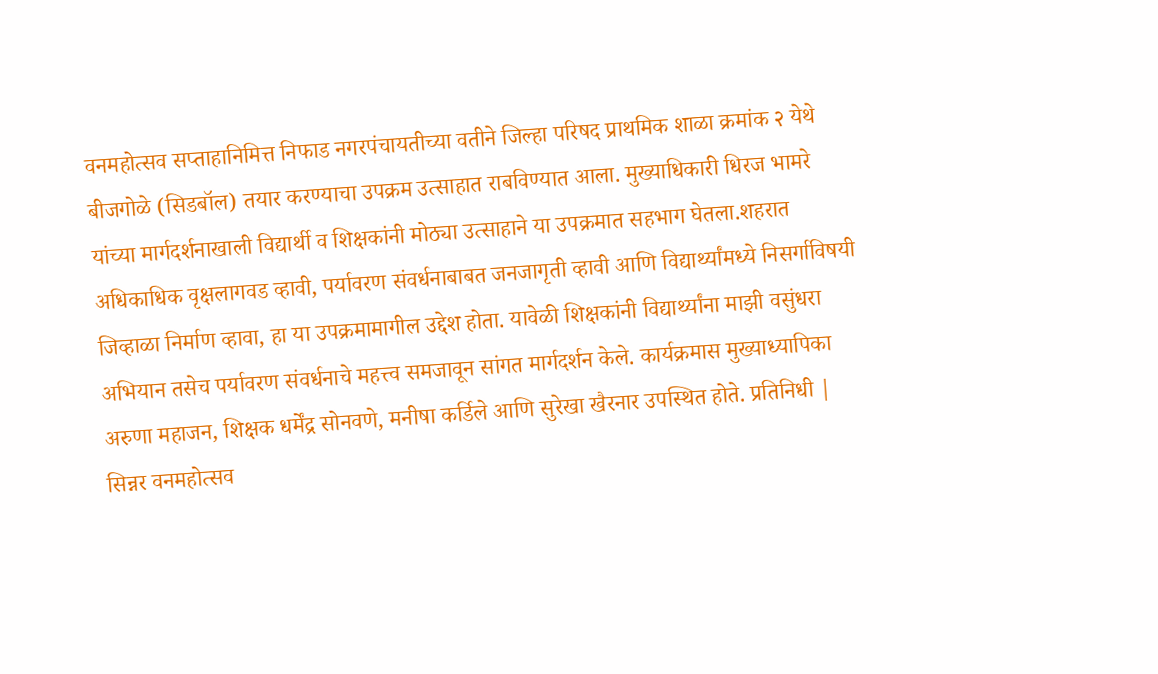वनमहोत्सव सप्ताहानिमित्त निफाड नगरपंचायतीच्या वतीने जिल्हा परिषद प्राथमिक शाळा क्रमांक २ येथे बीजगोळे (सिडबॉल) तयार करण्याचा उपक्रम उत्साहात राबविण्यात आला. मुख्याधिकारी धिरज भामरे यांच्या मार्गदर्शनाखाली विद्यार्थी व शिक्षकांनी मोठ्या उत्साहाने या उपक्रमात सहभाग घेतला.शहरात अधिकाधिक वृक्षलागवड व्हावी, पर्यावरण संवर्धनाबाबत जनजागृती व्हावी आणि विद्यार्थ्यांमध्ये निसर्गाविषयी जिव्हाळा निर्माण व्हावा, हा या उपक्रमामागील उद्देश होता. यावेळी शिक्षकांनी विद्यार्थ्यांना माझी वसुंधरा अभियान तसेच पर्यावरण संवर्धनाचे महत्त्व समजावून सांगत मार्गदर्शन केले. कार्यक्रमास मुख्याध्यापिका अरुणा महाजन, शिक्षक धर्मेंद्र सोनवणे, मनीषा कर्डिले आणि सुरेखा खैरनार उपस्थित होते. प्रतिनिधी | सिन्नर वनमहोत्सव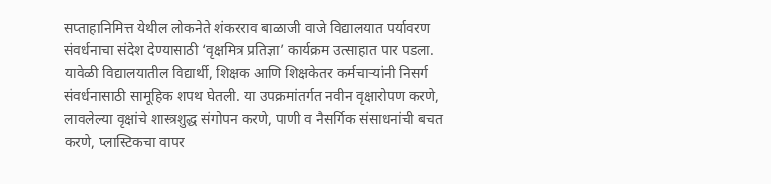सप्ताहानिमित्त येथील लोकनेते शंकरराव बाळाजी वाजे विद्यालयात पर्यावरण संवर्धनाचा संदेश देण्यासाठी ‘वृक्षमित्र प्रतिज्ञा’ कार्यक्रम उत्साहात पार पडला. यावेळी विद्यालयातील विद्यार्थी, शिक्षक आणि शिक्षकेतर कर्मचाऱ्यांनी निसर्ग संवर्धनासाठी सामूहिक शपथ घेतली. या उपक्रमांतर्गत नवीन वृक्षारोपण करणे, लावलेल्या वृक्षांचे शास्त्रशुद्ध संगोपन करणे, पाणी व नैसर्गिक संसाधनांची बचत करणे, प्लास्टिकचा वापर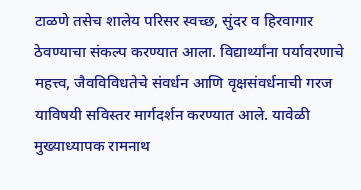टाळणे तसेच शालेय परिसर स्वच्छ, सुंदर व हिरवागार ठेवण्याचा संकल्प करण्यात आला. विद्यार्थ्यांना पर्यावरणाचे महत्त्व, जैवविविधतेचे संवर्धन आणि वृक्षसंवर्धनाची गरज याविषयी सविस्तर मार्गदर्शन करण्यात आले. यावेळी मुख्याध्यापक रामनाथ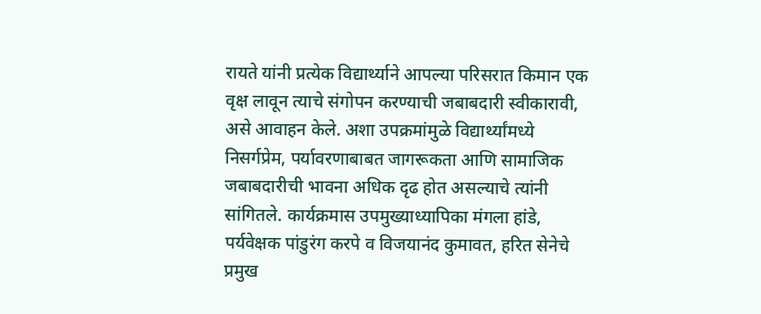रायते यांनी प्रत्येक विद्यार्थ्याने आपल्या परिसरात किमान एक वृक्ष लावून त्याचे संगोपन करण्याची जबाबदारी स्वीकारावी, असे आवाहन केले. अशा उपक्रमांमुळे विद्यार्थ्यांमध्ये निसर्गप्रेम, पर्यावरणाबाबत जागरूकता आणि सामाजिक जबाबदारीची भावना अधिक दृढ होत असल्याचे त्यांनी सांगितले. कार्यक्रमास उपमुख्याध्यापिका मंगला हांडे, पर्यवेक्षक पांडुरंग करपे व विजयानंद कुमावत, हरित सेनेचे प्रमुख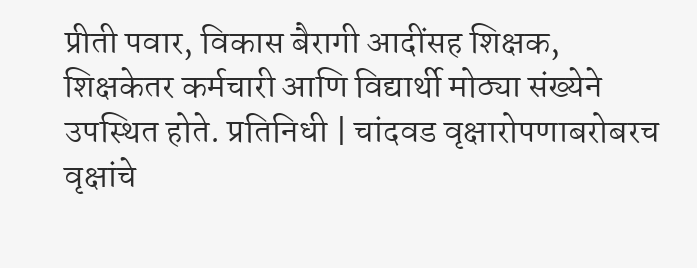प्रीती पवार, विकास बैरागी आदींसह शिक्षक, शिक्षकेतर कर्मचारी आणि विद्यार्थी मोठ्या संख्येने उपस्थित होते. प्रतिनिधी | चांदवड वृक्षारोपणाबरोबरच वृक्षांचे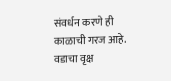संवर्धन करणे ही काळाची गरज आहे. वडाचा वृक्ष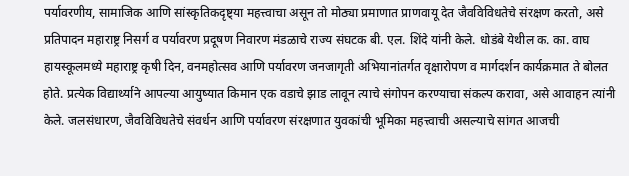पर्यावरणीय, सामाजिक आणि सांस्कृतिकदृष्ट्या महत्त्वाचा असून तो मोठ्या प्रमाणात प्राणवायू देत जैवविविधतेचे संरक्षण करतो, असे प्रतिपादन महाराष्ट्र निसर्ग व पर्यावरण प्रदूषण निवारण मंडळाचे राज्य संघटक बी. एल. शिंदे यांनी केले. धोडंबे येथील क. का. वाघ हायस्कूलमध्ये महाराष्ट्र कृषी दिन, वनमहोत्सव आणि पर्यावरण जनजागृती अभियानांतर्गत वृक्षारोपण व मार्गदर्शन कार्यक्रमात ते बोलत होते. प्रत्येक विद्यार्थ्याने आपल्या आयुष्यात किमान एक वडाचे झाड लावून त्याचे संगोपन करण्याचा संकल्प करावा, असे आवाहन त्यांनी केले. जलसंधारण, जैवविविधतेचे संवर्धन आणि पर्यावरण संरक्षणात युवकांची भूमिका महत्त्वाची असल्याचे सांगत आजची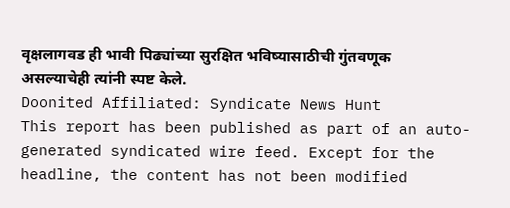वृक्षलागवड ही भावी पिढ्यांच्या सुरक्षित भविष्यासाठीची गुंतवणूक असल्याचेही त्यांनी स्पष्ट केले.
Doonited Affiliated: Syndicate News Hunt
This report has been published as part of an auto-generated syndicated wire feed. Except for the headline, the content has not been modified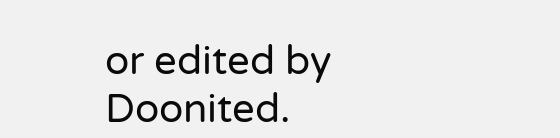or edited by Doonited.